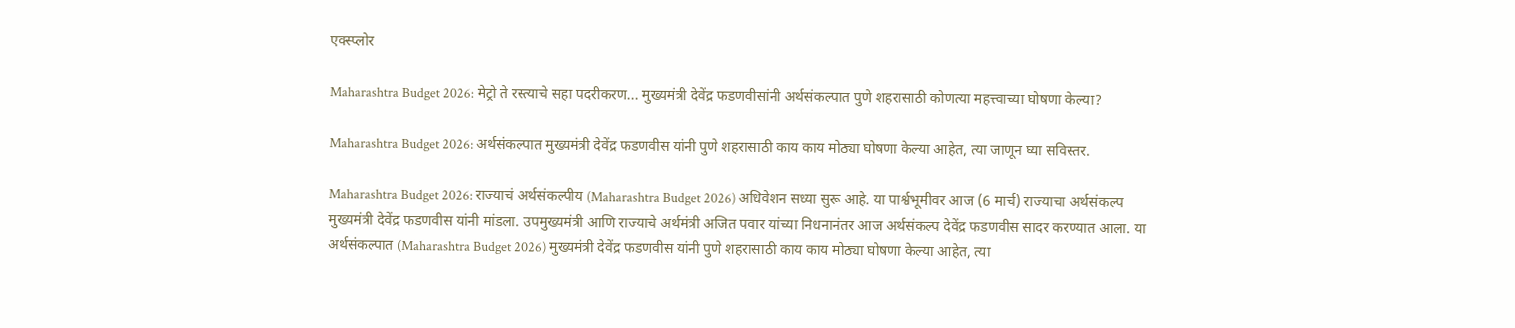एक्स्प्लोर

Maharashtra Budget 2026: मेट्रो ते रस्त्याचे सहा पदरीकरण... मुख्यमंत्री देवेंद्र फडणवीसांनी अर्थसंकल्पात पुणे शहरासाठी कोणत्या महत्त्वाच्या घोषणा केल्या?

Maharashtra Budget 2026: अर्थसंकल्पात मुख्यमंत्री देवेंद्र फडणवीस यांनी पुणे शहरासाठी काय काय मोठ्या घोषणा केल्या आहेत, त्या जाणून घ्या सविस्तर.

Maharashtra Budget 2026: राज्याचं अर्थसंकल्पीय (Maharashtra Budget 2026) अधिवेशन सध्या सुरू आहे. या पार्श्वभूमीवर आज (6 मार्च) राज्याचा अर्थसंकल्प मुख्यमंत्री देवेंद्र फडणवीस यांनी मांडला. उपमुख्यमंत्री आणि राज्याचे अर्थमंत्री अजित पवार यांच्या निधनानंतर आज अर्थसंकल्प देवेंद्र फडणवीस सादर करण्यात आला. या अर्थसंकल्पात (Maharashtra Budget 2026) मुख्यमंत्री देवेंद्र फडणवीस यांनी पुणे शहरासाठी काय काय मोठ्या घोषणा केल्या आहेत, त्या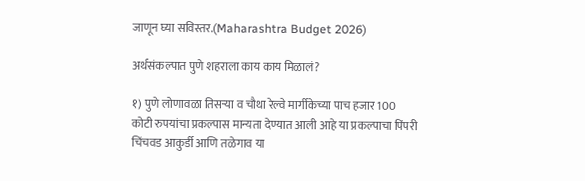जाणून घ्या सविस्तर.(Maharashtra Budget 2026)

अर्थसंकल्पात पुणे शहराला काय काय मिळालं?

१) पुणे लोणावळा तिसऱ्या व चौथा रेल्वे मार्गीकेच्या पाच हजार 100 कोटी रुपयांचा प्रकल्पास मान्यता देण्यात आली आहे या प्रकल्पाचा पिंपरी चिंचवड आकुर्डी आणि तळेगाव या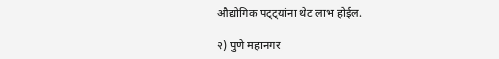औद्योगिक पट्ट्यांना थेट लाभ होईल.

२) पुणे महानगर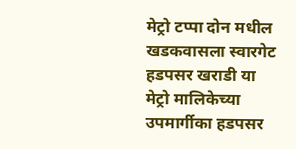मेट्रो टप्पा दोन मधील खडकवासला स्वारगेट हडपसर खराडी या मेट्रो मालिकेच्या उपमार्गीका हडपसर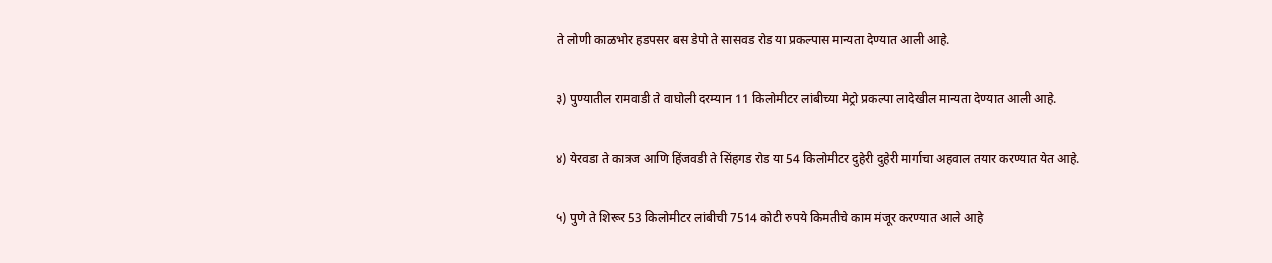ते लोणी काळभोर हडपसर बस डेपो ते सासवड रोड या प्रकल्पास मान्यता देण्यात आली आहे.

३) पुण्यातील रामवाडी ते वाघोली दरम्यान 11 किलोमीटर लांबीच्या मेट्रो प्रकल्पा लादेखील मान्यता देण्यात आली आहे.

४) येरवडा ते कात्रज आणि हिंजवडी ते सिंहगड रोड या 54 किलोमीटर दुहेरी दुहेरी मार्गाचा अहवाल तयार करण्यात येत आहे.

५) पुणे ते शिरूर 53 किलोमीटर लांबीची 7514 कोटी रुपये किमतीचे काम मंजूर करण्यात आले आहे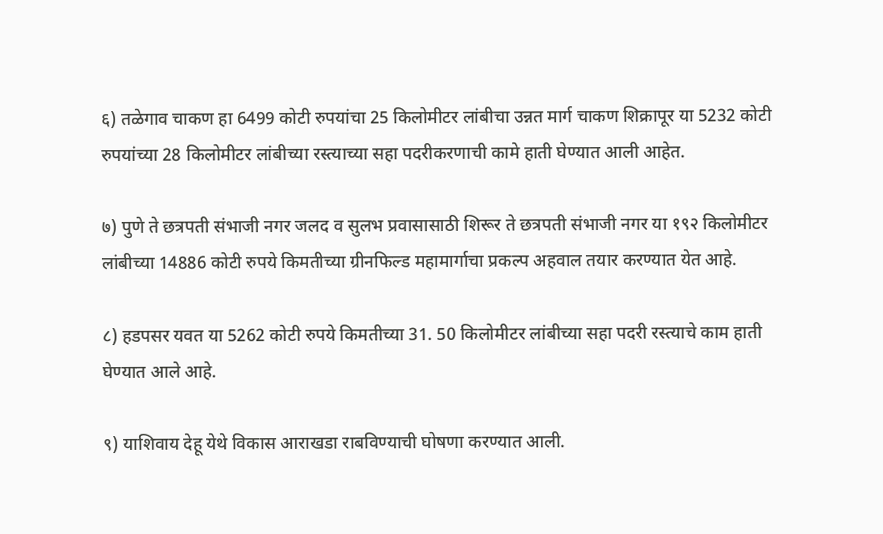६) तळेगाव चाकण हा 6499 कोटी रुपयांचा 25 किलोमीटर लांबीचा उन्नत मार्ग चाकण शिक्रापूर या 5232 कोटी रुपयांच्या 28 किलोमीटर लांबीच्या रस्त्याच्या सहा पदरीकरणाची कामे हाती घेण्यात आली आहेत.

७) पुणे ते छत्रपती संभाजी नगर जलद व सुलभ प्रवासासाठी शिरूर ते छत्रपती संभाजी नगर या १९२ किलोमीटर लांबीच्या 14886 कोटी रुपये किमतीच्या ग्रीनफिल्ड महामार्गाचा प्रकल्प अहवाल तयार करण्यात येत आहे.

८) हडपसर यवत या 5262 कोटी रुपये किमतीच्या 31. 50 किलोमीटर लांबीच्या सहा पदरी रस्त्याचे काम हाती घेण्यात आले आहे.

९) याशिवाय देहू येथे विकास आराखडा राबविण्याची घोषणा करण्यात आली.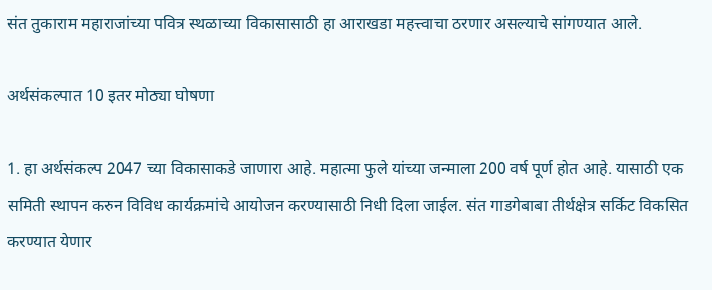संत तुकाराम महाराजांच्या पवित्र स्थळाच्या विकासासाठी हा आराखडा महत्त्वाचा ठरणार असल्याचे सांगण्यात आले.

अर्थसंकल्पात 10 इतर मोठ्या घोषणा

1. हा अर्थसंकल्प 2047 च्या विकासाकडे जाणारा आहे. महात्मा फुले यांच्या जन्माला 200 वर्ष पूर्ण होत आहे. यासाठी एक समिती स्थापन करुन विविध कार्यक्रमांचे आयोजन करण्यासाठी निधी दिला जाईल. संत गाडगेबाबा तीर्थक्षेत्र सर्किट विकसित करण्यात येणार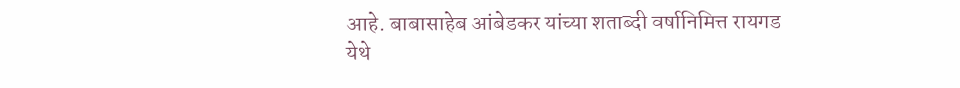आहे. बाबासाहेब आंबेडकर यांच्या शताब्दी वर्षानिमित्त रायगड येथे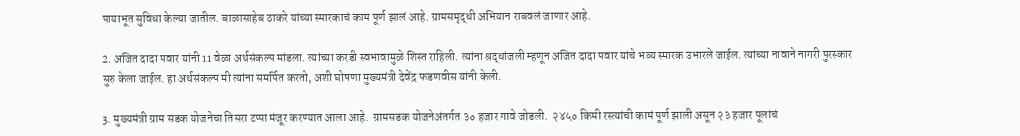पायाभूत सुविधा केल्या जातील. बाळासाहेब ठाकरे यांच्या स्मारकाचं काम पूर्ण झालं आहे. ग्रामसमृद्धी अभियान राबवलं जाणार आहे.

2. अजित दादा पवार यांनी 11 वेळा अर्थसंकल्प मांडला. त्यांच्या करडी स्वभावामुळे शिस्त राहिली. त्यांना श्रद्धांजली म्हणून अजित दादा पवार यांचे भव्य स्मारक उभारले जाईल. त्यांच्या नावाने नागरी पुरस्कार सुरु केला जाईल. हा अर्थसंकल्प मी त्यांना समर्पित करतो, अशी घोषणा मुख्यमंत्री देवेंद्र फडणवीस यांनी केली.

3. मुख्यमंत्री ग्राम सडक योजनेचा तिसरा टप्पा मंजूर करण्यात आला आहे.  ग्रामसडक योजनेअंतर्गत ३० हजार गावे जोडली.  २४५० किमी रस्त्यांची कामं पूर्ण झाली असून २३ हजार पूलांचं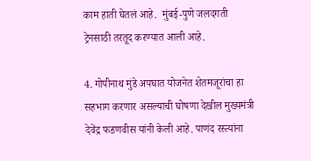काम हाती घेतलं आहे.  मुंबई-पुणे जलदगती ट्रेनसाठी तरतूद करण्यात आली आहे.

4. गोपीनाथ मुंडे अपघात योजनेत शेतमजूरांचा हा सहभाग करणार असल्याची घोषणा देखील मुख्यमंत्री देवेंद्र फडणवीस यांनी केली आहे. पाणंद रस्त्यांना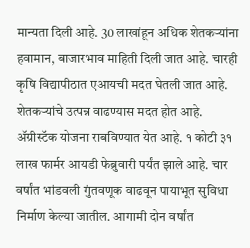मान्यता दिली आहे. 30 लाखांहून अधिक शेतकऱ्यांना हवामान, बाजारभाव माहिती दिली जात आहे. चारही कृषि विद्यापीठात एआयची मदत घेतली जात आहे. शेतकऱ्यांचे उत्पन्न वाढण्यास मदत होत आहे. ॲग्रीस्टॅक योजना राबविण्यात येत आहे. १ कोटी ३१ लाख फार्मर आयडी फेब्रुवारी पर्यंत झाले आहे. चार वर्षांत भांडवली गुंतवणूक वाढवून पायाभूत सुविधा निर्माण केल्या जातील. आगामी दोन वर्षांत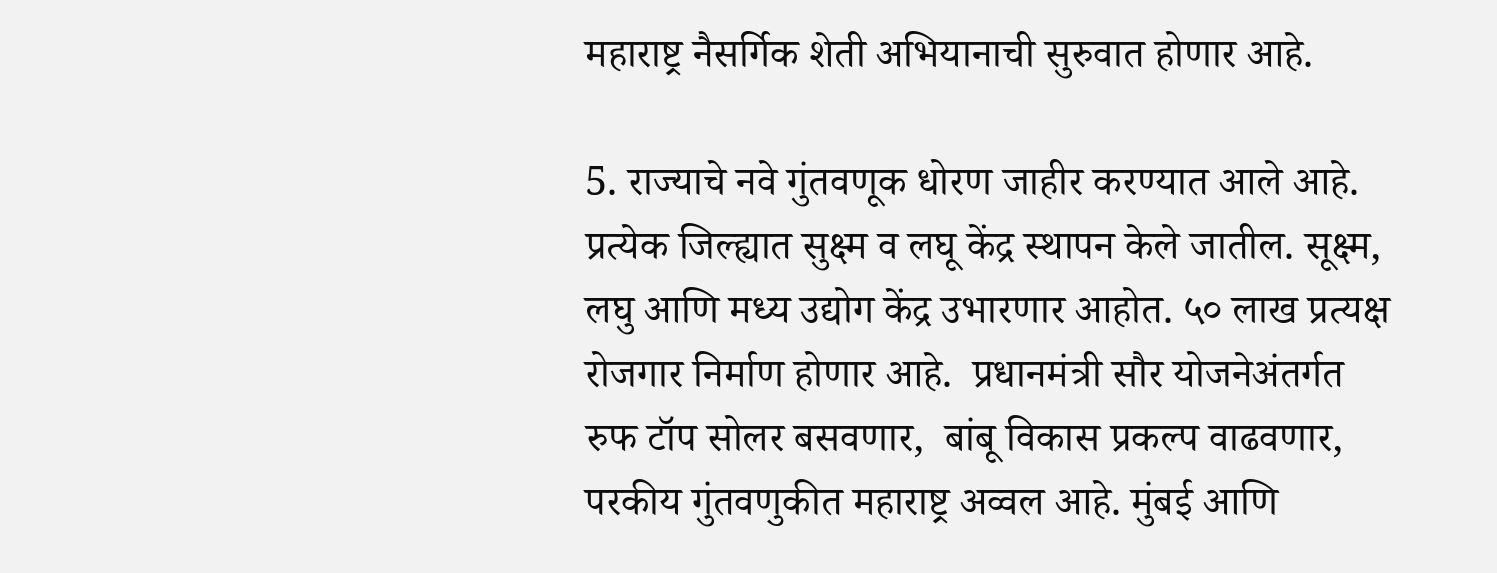महाराष्ट्र नैसर्गिक शेती अभियानाची सुरुवात होणार आहे.

5. राज्याचे नवे गुंतवणूक धोरण जाहीर करण्यात आले आहे. प्रत्येक जिल्ह्यात सुक्ष्म व लघू केंद्र स्थापन केले जातील. सूक्ष्म, लघु आणि मध्य उद्योग केंद्र उभारणार आहोत. ५० लाख प्रत्यक्ष रोजगार निर्माण होणार आहे.  प्रधानमंत्री सौर योजनेअंतर्गत रुफ टॉप सोलर बसवणार,  बांबू विकास प्रकल्प वाढवणार,  परकीय गुंतवणुकीत महाराष्ट्र अव्वल आहे. मुंबई आणि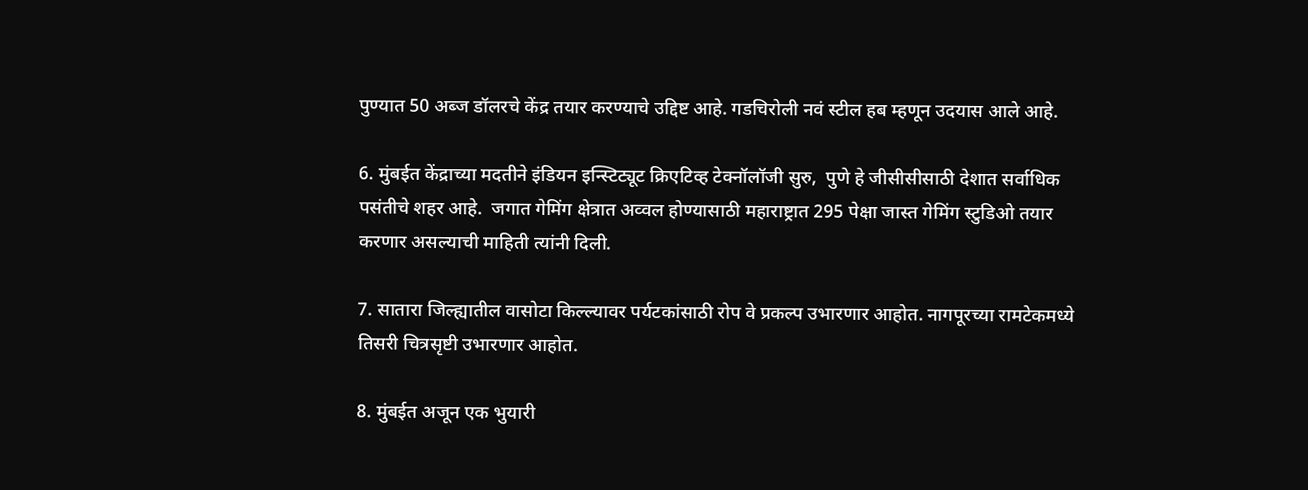पुण्यात 50 अब्ज डॉलरचे केंद्र तयार करण्याचे उद्दिष्ट आहे. गडचिरोली नवं स्टील हब म्हणून उदयास आले आहे.

6. मुंबईत केंद्राच्या मदतीने इंडियन इन्स्टिट्यूट क्रिएटिव्ह टेक्नॉलॉजी सुरु,  पुणे हे जीसीसीसाठी देशात सर्वाधिक पसंतीचे शहर आहे.  जगात गेमिंग क्षेत्रात अव्वल होण्यासाठी महाराष्ट्रात 295 पेक्षा जास्त गेमिंग स्टुडिओ तयार करणार असल्याची माहिती त्यांनी दिली.

7. सातारा जिल्ह्यातील वासोटा किल्ल्यावर पर्यटकांसाठी रोप वे प्रकल्प उभारणार आहोत. नागपूरच्या रामटेकमध्ये तिसरी चित्रसृष्टी उभारणार आहोत.

8. मुंबईत अजून एक भुयारी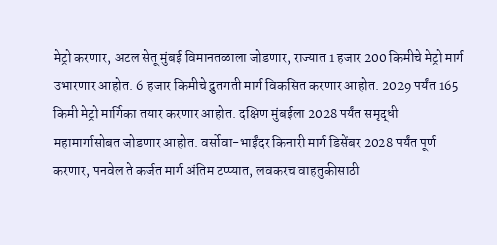मेट्रो करणार, अटल सेतू मुंबई विमानतळाला जोडणार, राज्यात 1 हजार 200 किमीचे मेट्रो मार्ग उभारणार आहोत. 6 हजार किमीचे द्रुतगती मार्ग विकसित करणार आहोत. 2029 पर्यंत 165 किमी मेट्रो मार्गिका तयार करणार आहोत. दक्षिण मुंबईला 2028 पर्यंत समृद्धी महामार्गासोबत जोडणार आहोत. वर्सोवा-भाईंदर किनारी मार्ग डिसेंबर 2028 पर्यंत पूर्ण करणार, पनवेल ते कर्जत मार्ग अंतिम टप्प्यात, लवकरच वाहतुकीसाठी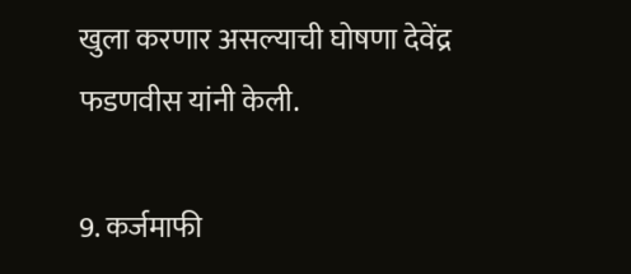खुला करणार असल्याची घोषणा देवेंद्र फडणवीस यांनी केली.

9. कर्जमाफी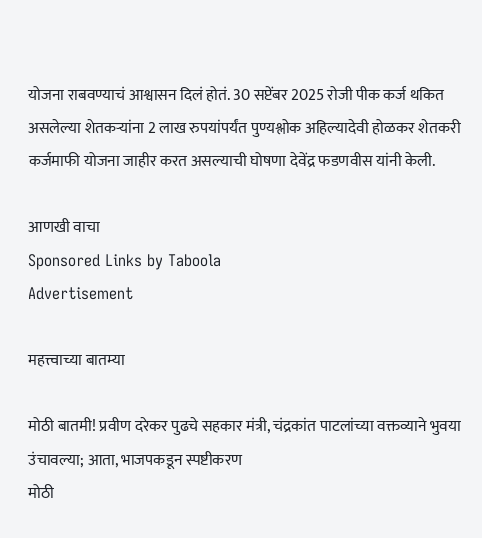योजना राबवण्याचं आश्वासन दिलं होतं. 30 सप्टेंबर 2025 रोजी पीक कर्ज थकित असलेल्या शेतकऱ्यांना 2 लाख रुपयांपर्यंत पुण्यश्लोक अहिल्यादेवी होळकर शेतकरी कर्जमाफी योजना जाहीर करत असल्याची घोषणा देवेंद्र फडणवीस यांनी केली.

आणखी वाचा
Sponsored Links by Taboola
Advertisement

महत्त्वाच्या बातम्या

मोठी बातमी! प्रवीण दरेकर पुढचे सहकार मंत्री, चंद्रकांत पाटलांच्या वक्तव्याने भुवया उंचावल्या; आता, भाजपकडून स्पष्टीकरण
मोठी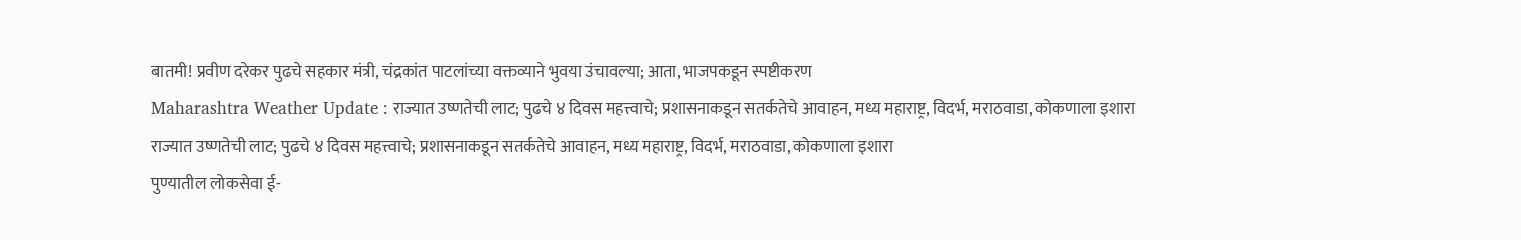बातमी! प्रवीण दरेकर पुढचे सहकार मंत्री, चंद्रकांत पाटलांच्या वक्तव्याने भुवया उंचावल्या; आता, भाजपकडून स्पष्टीकरण
Maharashtra Weather Update : राज्यात उष्णतेची लाट; पुढचे ४ दिवस महत्त्वाचे; प्रशासनाकडून सतर्कतेचे आवाहन, मध्य महाराष्ट्र, विदर्भ, मराठवाडा, कोकणाला इशारा
राज्यात उष्णतेची लाट; पुढचे ४ दिवस महत्त्वाचे; प्रशासनाकडून सतर्कतेचे आवाहन, मध्य महाराष्ट्र, विदर्भ, मराठवाडा, कोकणाला इशारा
पुण्यातील लोकसेवा ई-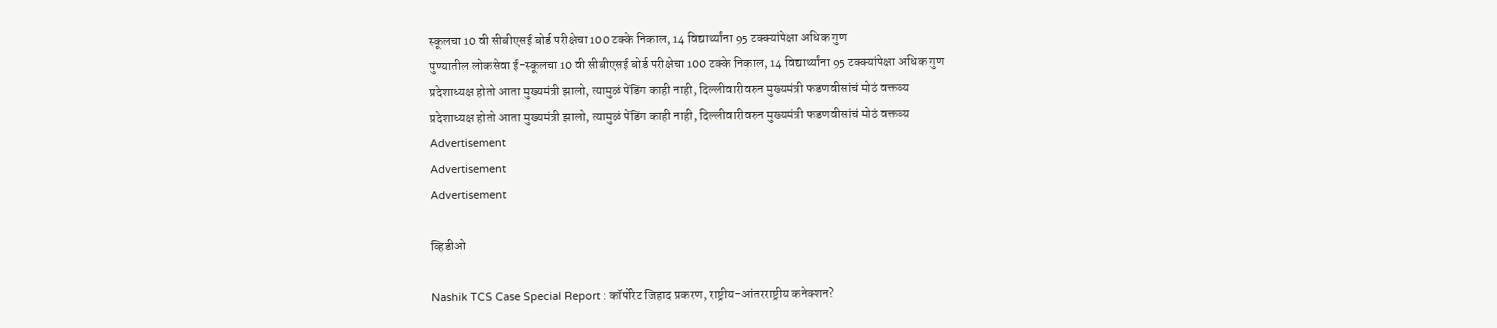स्कूलचा 10 वी सीबीएसई बोर्ड परीक्षेचा 100 टक्के निकाल, 14 विद्यार्थ्यांना 95 टक्क्यांपेक्षा अधिक गुण
पुण्यातील लोकसेवा ई-स्कूलचा 10 वी सीबीएसई बोर्ड परीक्षेचा 100 टक्के निकाल, 14 विद्यार्थ्यांना 95 टक्क्यांपेक्षा अधिक गुण
प्रदेशाध्यक्ष होतो आता मुख्यमंत्री झालो, त्यामुळं पेंडिंग काही नाही, दिल्लीवारीवरुन मुख्यमंत्री फडणवीसांचं मोठं वक्तव्य
प्रदेशाध्यक्ष होतो आता मुख्यमंत्री झालो, त्यामुळं पेंडिंग काही नाही, दिल्लीवारीवरुन मुख्यमंत्री फडणवीसांचं मोठं वक्तव्य
Advertisement
Advertisement
Advertisement

व्हिडीओ

Nashik TCS Case Special Report : कॉर्पोरेट जिहाद प्रकरण, राष्ट्रीय-आंतरराष्ट्रीय कनेक्शन?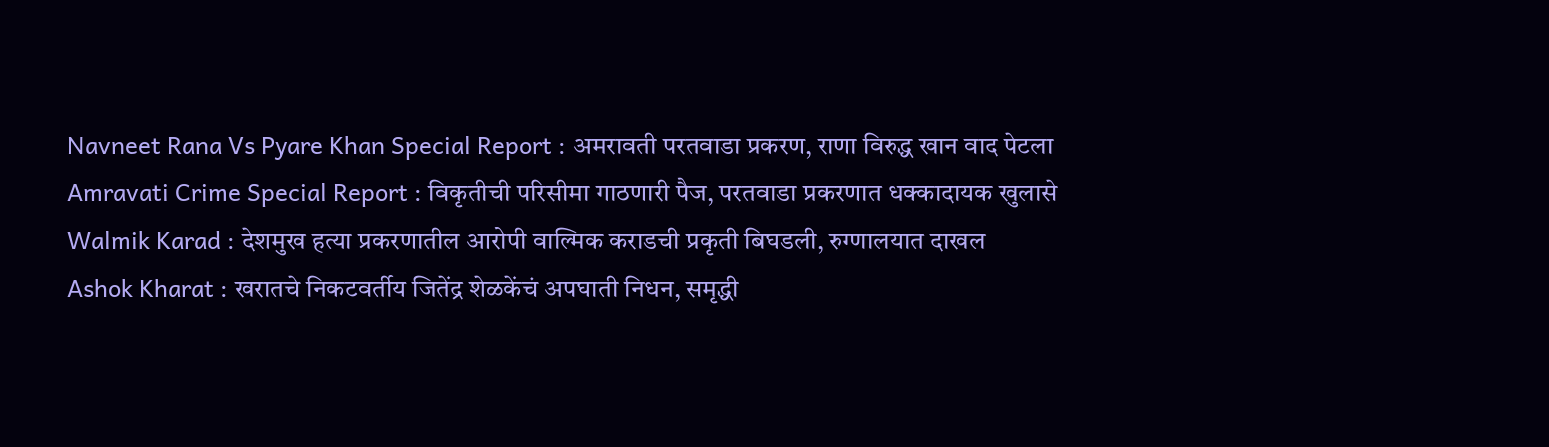Navneet Rana Vs Pyare Khan Special Report : अमरावती परतवाडा प्रकरण, राणा विरुद्ध खान वाद पेटला
Amravati Crime Special Report : विकृतीची परिसीमा गाठणारी पैज, परतवाडा प्रकरणात धक्कादायक खुलासे
Walmik Karad : देशमुख हत्या प्रकरणातील आरोपी वाल्मिक कराडची प्रकृती बिघडली, रुग्णालयात दाखल
Ashok Kharat : खरातचे निकटवर्तीय जितेंद्र शेळकेंचं अपघाती निधन, समृद्धी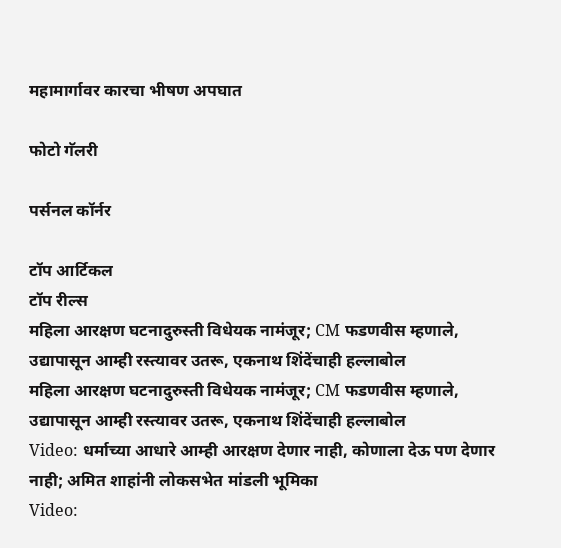महामार्गावर कारचा भीषण अपघात

फोटो गॅलरी

पर्सनल कॉर्नर

टॉप आर्टिकल
टॉप रील्स
महिला आरक्षण घटनादुरुस्ती विधेयक नामंजूर; CM फडणवीस म्हणाले, उद्यापासून आम्ही रस्त्यावर उतरू, एकनाथ शिंदेंचाही हल्लाबोल
महिला आरक्षण घटनादुरुस्ती विधेयक नामंजूर; CM फडणवीस म्हणाले, उद्यापासून आम्ही रस्त्यावर उतरू, एकनाथ शिंदेंचाही हल्लाबोल
Video: धर्माच्या आधारे आम्ही आरक्षण देणार नाही, कोणाला देऊ पण देणार नाही; अमित शाहांनी लोकसभेत मांडली भूमिका
Video: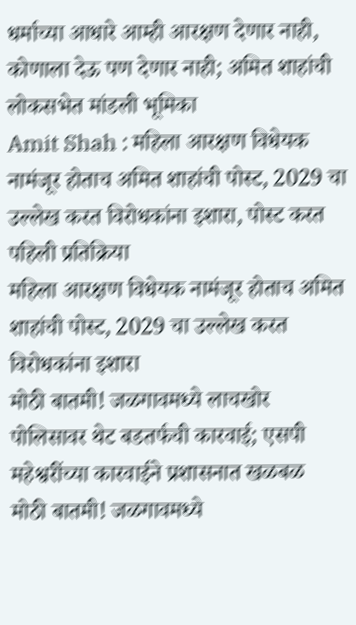धर्माच्या आधारे आम्ही आरक्षण देणार नाही, कोणाला देऊ पण देणार नाही; अमित शाहांची लोकसभेत मांडली भूमिका
Amit Shah : महिला आरक्षण विधेयक नामंजूर होताच अमित शाहांची पोस्ट, 2029 चा उल्लेख करत विरोधकांना इशारा, पोस्ट करत पहिली प्रतिक्रिया
महिला आरक्षण विधेयक नामंजूर होताच अमित शाहांची पोस्ट, 2029 चा उल्लेख करत विरोधकांना इशारा
मोठी बातमी! जळगावमध्ये लाचखोर पोलिसावर थेट बडतर्फची कारवाई; एसपी महेश्वरींच्या कारवाईने प्रशासनात खळबळ
मोठी बातमी! जळगावमध्ये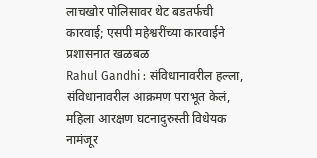लाचखोर पोलिसावर थेट बडतर्फची कारवाई; एसपी महेश्वरींच्या कारवाईने प्रशासनात खळबळ
Rahul Gandhi : संविधानावरील हल्ला, संविधानावरील आक्रमण पराभूत केलं, महिला आरक्षण घटनादुरुस्ती विधेयक नामंजूर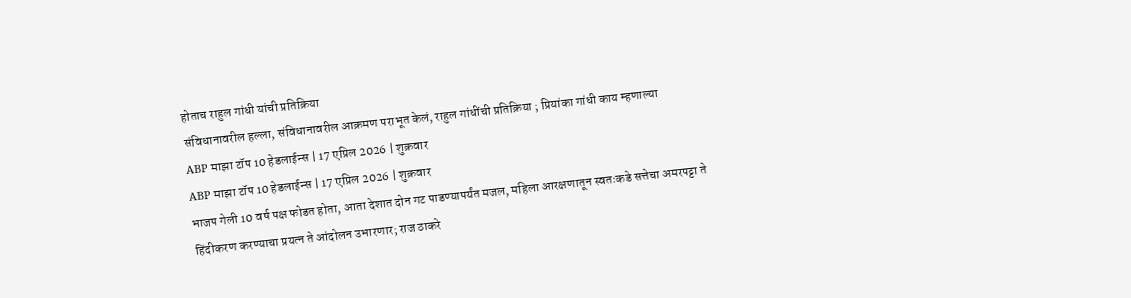होताच राहुल गांधी यांची प्रतिक्रिया
संविधानावरील हल्ला, संविधानावरील आक्रमण पराभूत केलं, राहुल गांधींची प्रतिक्रिया ; प्रियांका गांधी काय म्हणाल्या
ABP माझा टॉप 10 हेडलाईन्स | 17 एप्रिल 2026 | शुक्रवार
ABP माझा टॉप 10 हेडलाईन्स | 17 एप्रिल 2026 | शुक्रवार
भाजप गेली 10 वर्ष पक्ष फोडत होता, आता देशात दोन गट पाडण्यापर्यंत मजल, महिला आरक्षणातून स्वतःकडे सत्तेचा अमरपट्टा ते हिंदीकरण करण्याचा प्रयत्न ते आंदोलन उभारणार; राज ठाकरे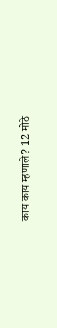काय काय म्हणाले? 12 मोठे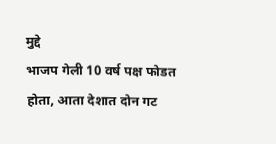मुद्दे
भाजप गेली 10 वर्ष पक्ष फोडत होता, आता देशात दोन गट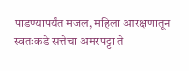पाडण्यापर्यंत मजल, महिला आरक्षणातून स्वतःकडे सत्तेचा अमरपट्टा ते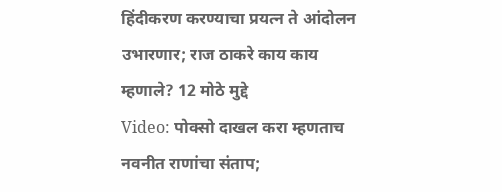हिंदीकरण करण्याचा प्रयत्न ते आंदोलन उभारणार; राज ठाकरे काय काय म्हणाले? 12 मोठे मुद्दे
Video: पोक्सो दाखल करा म्हणताच नवनीत राणांचा संताप;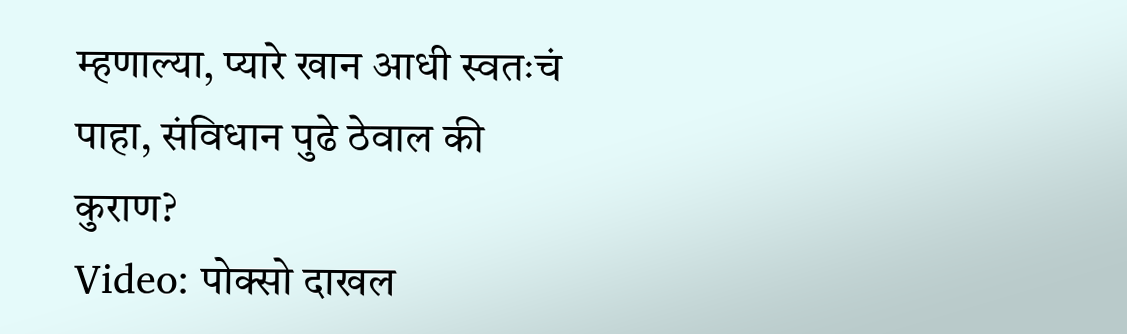म्हणाल्या, प्यारे खान आधी स्वतःचं पाहा, संविधान पुढे ठेवाल की कुराण?
Video: पोक्सो दाखल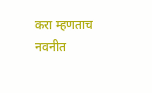करा म्हणताच नवनीत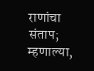राणांचा संताप; म्हणाल्या,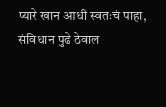प्यारे खान आधी स्वतःचं पाहा, संविधान पुढे ठेवाल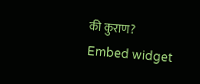की कुराण?
Embed widget